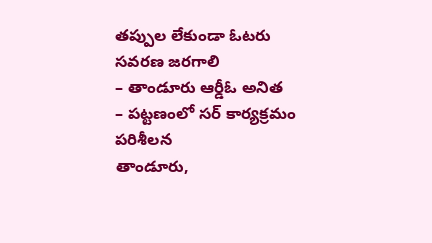తప్పుల లేకుండా ఓటరు సవరణ జరగాలి
– తాండూరు ఆర్డీఓ అనిత
– పట్టణంలో సర్ కార్యక్రమం పరిశీలన
తాండూరు,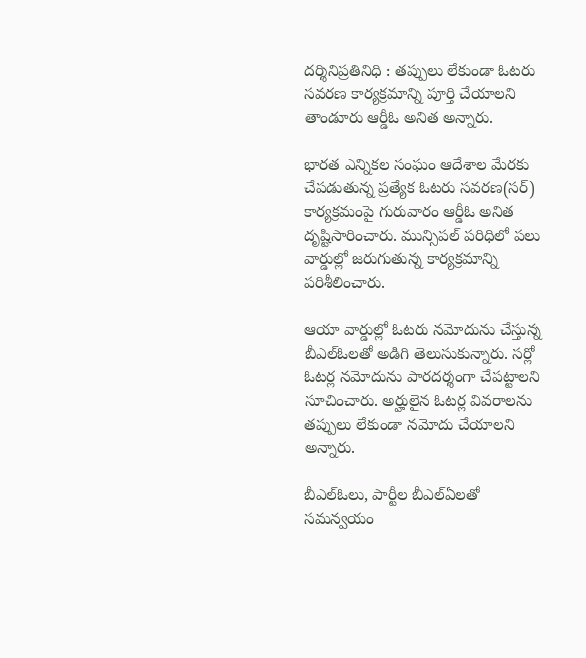దర్శినిప్రతినిధి : తప్పులు లేకుండా ఓటరు సవరణ కార్యక్రమాన్ని పూర్తి చేయాలని తాండూరు ఆర్డీఓ అనిత అన్నారు.

భారత ఎన్నికల సంఘం ఆదేశాల మేరకు చేపడుతున్న ప్రత్యేక ఓటరు సవరణ(సర్) కార్యక్రమంపై గురువారం ఆర్డీఓ అనిత దృష్టిసారించారు. మున్సిపల్ పరిధిలో పలు వార్డుల్లో జరుగుతున్న కార్యక్రమాన్ని పరిశీలించారు.

ఆయా వార్డుల్లో ఓటరు నమోదును చేస్తున్న బీఎల్ఓలతో అడిగి తెలుసుకున్నారు. సర్లో ఓటర్ల నమోదును పారదర్శంగా చేపట్టాలని సూచించారు. అర్హులైన ఓటర్ల వివరాలను తప్పులు లేకుండా నమోదు చేయాలని అన్నారు.

బీఎల్ఓలు, పార్టీల బీఎల్ఏలతో సమన్వయం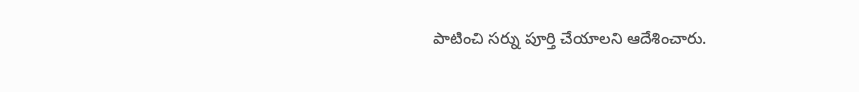పాటించి సర్ను పూర్తి చేయాలని ఆదేశించారు.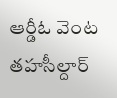ఆర్డీఓ వెంట తహసీల్దార్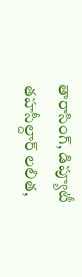తారాసింగ్, డిప్యూటీ తహసీల్దార్ లలిత,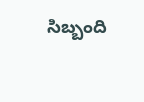సిబ్బంది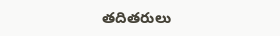తదితరులు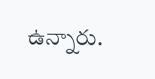ఉన్నారు.